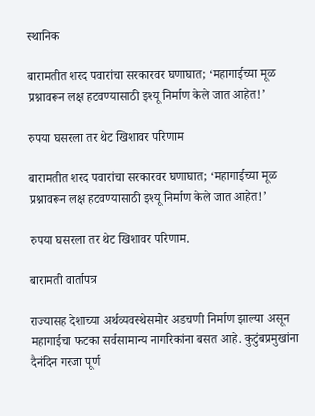स्थानिक

बारामतीत शरद पवारांचा सरकारवर घणाघात; ‘महागाईच्या मूळ प्रश्नावरून लक्ष हटवण्यासाठी इश्यू निर्माण केले जात आहेत!’

रुपया घसरला तर थेट खिशावर परिणाम

बारामतीत शरद पवारांचा सरकारवर घणाघात; ‘महागाईच्या मूळ प्रश्नावरून लक्ष हटवण्यासाठी इश्यू निर्माण केले जात आहेत!’

रुपया घसरला तर थेट खिशावर परिणाम.

बारामती वार्तापत्र

राज्यासह देशाच्या अर्थव्यवस्थेसमोर अडचणी निर्माण झाल्या असून महागाईचा फटका सर्वसामान्य नागरिकांना बसत आहे. कुटुंबप्रमुखांना दैनंदिन गरजा पूर्ण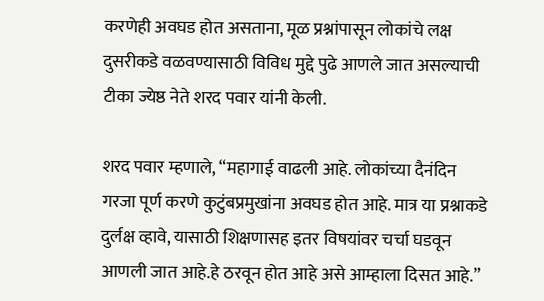करणेही अवघड होत असताना, मूळ प्रश्नांपासून लोकांचे लक्ष दुसरीकडे वळवण्यासाठी विविध मुद्दे पुढे आणले जात असल्याची टीका ज्येष्ठ नेते शरद पवार यांनी केली.

शरद पवार म्हणाले, “महागाई वाढली आहे. लोकांच्या दैनंदिन गरजा पूर्ण करणे कुटुंबप्रमुखांना अवघड होत आहे. मात्र या प्रश्नाकडे दुर्लक्ष व्हावे, यासाठी शिक्षणासह इतर विषयांवर चर्चा घडवून आणली जात आहे.हे ठरवून होत आहे असे आम्हाला दिसत आहे.”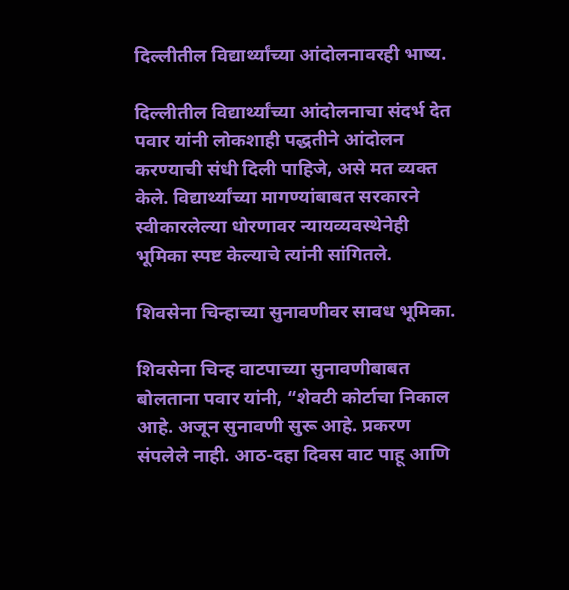दिल्लीतील विद्यार्थ्यांच्या आंदोलनावरही भाष्य.

दिल्लीतील विद्यार्थ्यांच्या आंदोलनाचा संदर्भ देत पवार यांनी लोकशाही पद्धतीने आंदोलन करण्याची संधी दिली पाहिजे, असे मत व्यक्त केले. विद्यार्थ्यांच्या मागण्यांबाबत सरकारने स्वीकारलेल्या धोरणावर न्यायव्यवस्थेनेही भूमिका स्पष्ट केल्याचे त्यांनी सांगितले.

शिवसेना चिन्हाच्या सुनावणीवर सावध भूमिका.

शिवसेना चिन्ह वाटपाच्या सुनावणीबाबत बोलताना पवार यांनी, “शेवटी कोर्टाचा निकाल आहे. अजून सुनावणी सुरू आहे. प्रकरण संपलेले नाही. आठ-दहा दिवस वाट पाहू आणि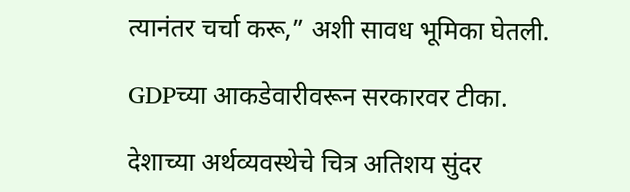त्यानंतर चर्चा करू,” अशी सावध भूमिका घेतली.

GDPच्या आकडेवारीवरून सरकारवर टीका.

देशाच्या अर्थव्यवस्थेचे चित्र अतिशय सुंदर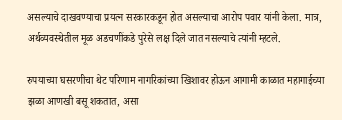असल्याचे दाखवण्याचा प्रयत्न सरकारकडून होत असल्याचा आरोप पवार यांनी केला. मात्र, अर्थव्यवस्थेतील मूळ अडचणींकडे पुरेसे लक्ष दिले जात नसल्याचे त्यांनी म्हटले.

रुपयाच्या घसरणीचा थेट परिणाम नागरिकांच्या खिशावर होऊन आगामी काळात महागाईच्या झळा आणखी बसू शकतात, असा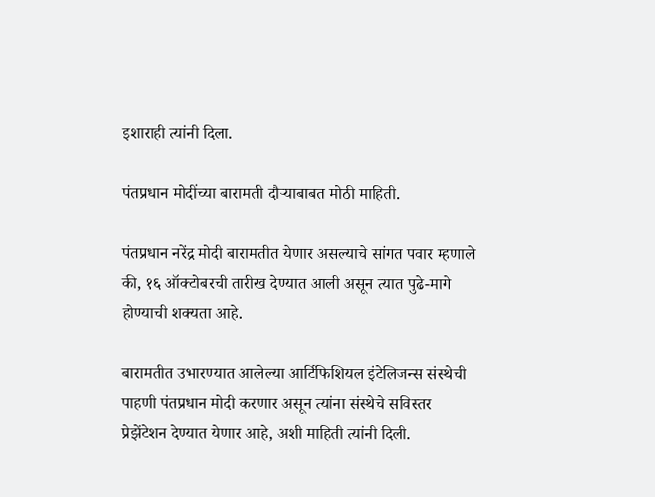इशाराही त्यांनी दिला.

पंतप्रधान मोदींच्या बारामती दौऱ्याबाबत मोठी माहिती.

पंतप्रधान नरेंद्र मोदी बारामतीत येणार असल्याचे सांगत पवार म्हणाले की, १६ ऑक्टोबरची तारीख देण्यात आली असून त्यात पुढे-मागे होण्याची शक्यता आहे.

बारामतीत उभारण्यात आलेल्या आर्टिफिशियल इंटेलिजन्स संस्थेची पाहणी पंतप्रधान मोदी करणार असून त्यांना संस्थेचे सविस्तर प्रेझेंटेशन देण्यात येणार आहे, अशी माहिती त्यांनी दिली.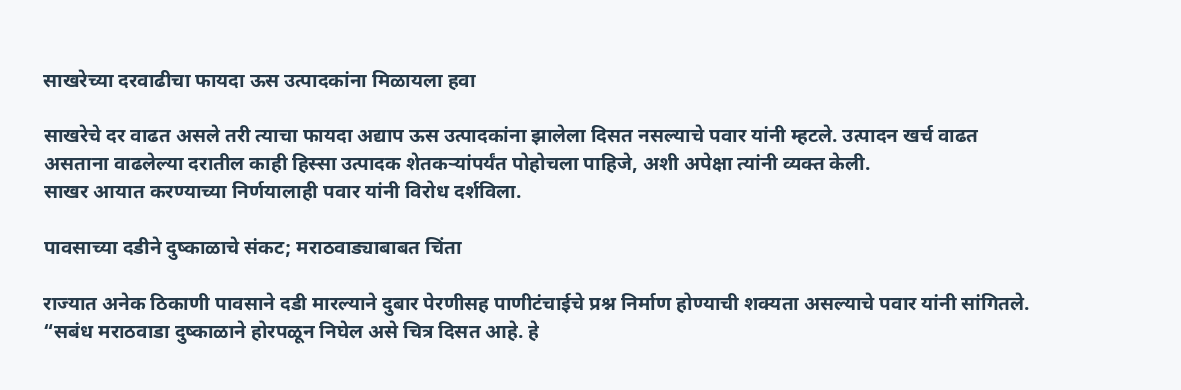साखरेच्या दरवाढीचा फायदा ऊस उत्पादकांना मिळायला हवा

साखरेचे दर वाढत असले तरी त्याचा फायदा अद्याप ऊस उत्पादकांना झालेला दिसत नसल्याचे पवार यांनी म्हटले. उत्पादन खर्च वाढत असताना वाढलेल्या दरातील काही हिस्सा उत्पादक शेतकऱ्यांपर्यंत पोहोचला पाहिजे, अशी अपेक्षा त्यांनी व्यक्त केली.
साखर आयात करण्याच्या निर्णयालाही पवार यांनी विरोध दर्शविला.

पावसाच्या दडीने दुष्काळाचे संकट; मराठवाड्याबाबत चिंता

राज्यात अनेक ठिकाणी पावसाने दडी मारल्याने दुबार पेरणीसह पाणीटंचाईचे प्रश्न निर्माण होण्याची शक्यता असल्याचे पवार यांनी सांगितले. “सबंध मराठवाडा दुष्काळाने होरपळून निघेल असे चित्र दिसत आहे. हे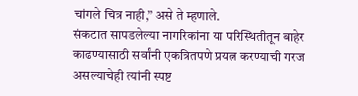चांगले चित्र नाही,” असे ते म्हणाले.
संकटात सापडलेल्या नागरिकांना या परिस्थितीतून बाहेर काढण्यासाठी सर्वांनी एकत्रितपणे प्रयत्न करण्याची गरज असल्याचेही त्यांनी स्पष्ट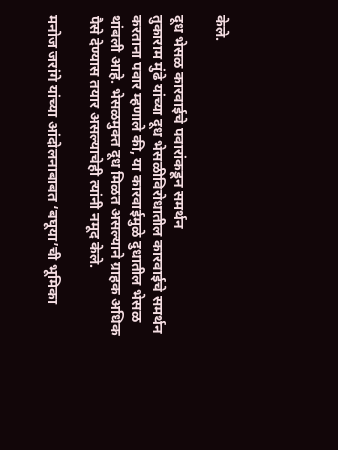केले.

दूध भेसळ कारवाईचे पवारांकडून समर्थन
तुकाराम मुंढे यांच्या दूध भेसळीविरोधातील कारवाईचे समर्थन करताना पवार म्हणाले की, या कारवाईमुळे दुधातील भेसळ थांबली आहे. भेसळमुक्त दूध मिळत असल्याने ग्राहक अधिक पैसे देण्यास तयार असल्याचेही त्यांनी नमूद केले.

मनोज जरांगे यांच्या आंदोलनाबाबत ‘बघूया’ची भूमिका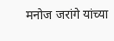मनोज जरांगे यांच्या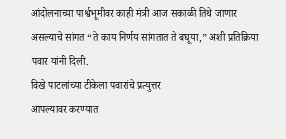आंदोलनाच्या पार्श्वभूमीवर काही मंत्री आज सकाळी तिथे जाणार असल्याचे सांगत “ते काय निर्णय सांगतात ते बघूया,” अशी प्रतिक्रिया पवार यांनी दिली.
विखे पाटलांच्या टीकेला पवारांचे प्रत्युत्तर
आपल्यावर करण्यात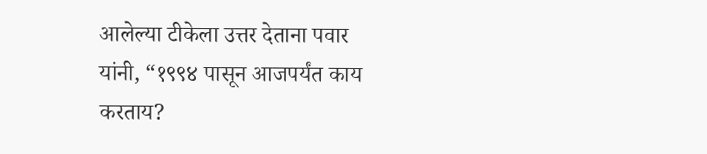आलेल्या टीकेला उत्तर देताना पवार यांनी, “१९९४ पासून आजपर्यंत काय करताय?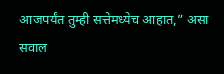आजपर्यंत तुम्ही सत्तेमध्येच आहात,” असा सवाल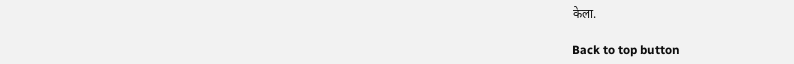केला.

Back to top button